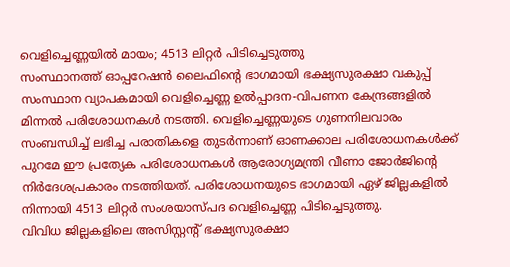വെളിച്ചെണ്ണയിൽ മായം; 4513 ലിറ്റർ പിടിച്ചെടുത്തു
സംസ്ഥാനത്ത് ഓപ്പറേഷൻ ലൈഫിന്റെ ഭാഗമായി ഭക്ഷ്യസുരക്ഷാ വകുപ്പ് സംസ്ഥാന വ്യാപകമായി വെളിച്ചെണ്ണ ഉൽപ്പാദന-വിപണന കേന്ദ്രങ്ങളിൽ മിന്നൽ പരിശോധനകൾ നടത്തി. വെളിച്ചെണ്ണയുടെ ഗുണനിലവാരം സംബന്ധിച്ച് ലഭിച്ച പരാതികളെ തുടർന്നാണ് ഓണക്കാല പരിശോധനകൾക്ക് പുറമേ ഈ പ്രത്യേക പരിശോധനകൾ ആരോഗ്യമന്ത്രി വീണാ ജോർജിന്റെ നിർദേശപ്രകാരം നടത്തിയത്. പരിശോധനയുടെ ഭാഗമായി ഏഴ് ജില്ലകളിൽ നിന്നായി 4513 ലിറ്റർ സംശയാസ്പദ വെളിച്ചെണ്ണ പിടിച്ചെടുത്തു.
വിവിധ ജില്ലകളിലെ അസിസ്റ്റന്റ് ഭക്ഷ്യസുരക്ഷാ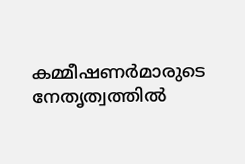കമ്മീഷണർമാരുടെ നേതൃത്വത്തിൽ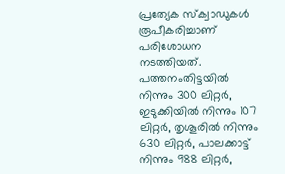പ്രത്യേക സ്ക്വാഡുകൾ രൂപീകരിച്ചാണ് പരിശോധന നടത്തിയത്. പത്തനംതിട്ടയിൽ നിന്നും 300 ലിറ്റർ, ഇടുക്കിയിൽ നിന്നും 107 ലിറ്റർ, തൃശൂരിൽ നിന്നും 630 ലിറ്റർ, പാലക്കാട്ട് നിന്നും 988 ലിറ്റർ,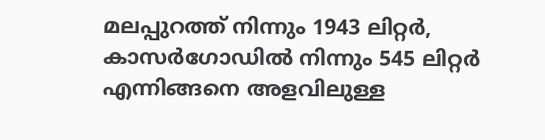മലപ്പുറത്ത് നിന്നും 1943 ലിറ്റർ, കാസർഗോഡിൽ നിന്നും 545 ലിറ്റർ എന്നിങ്ങനെ അളവിലുള്ള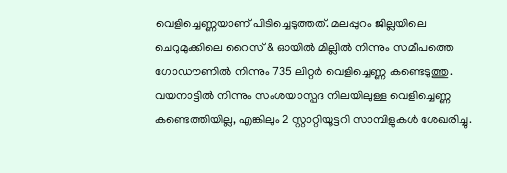വെളിച്ചെണ്ണയാണ് പിടിച്ചെടുത്തത്. മലപ്പുറം ജില്ലയിലെ ചെറുമുക്കിലെ റൈസ് & ഓയിൽ മില്ലിൽ നിന്നും സമീപത്തെ ഗോഡൗണിൽ നിന്നും 735 ലിറ്റർ വെളിച്ചെണ്ണ കണ്ടെടുത്തു. വയനാട്ടിൽ നിന്നും സംശയാസ്പദ നിലയിലുള്ള വെളിച്ചെണ്ണ കണ്ടെത്തിയില്ല, എങ്കിലും 2 സ്റ്റാറ്റിയൂട്ടറി സാമ്പിളുകൾ ശേഖരിച്ചു.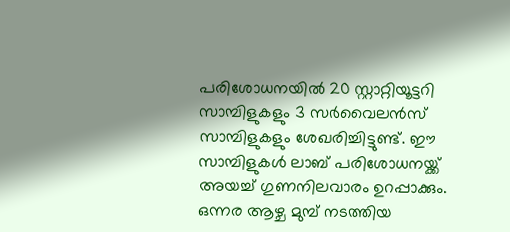പരിശോധനയിൽ 20 സ്റ്റാറ്റിയൂട്ടറി സാമ്പിളുകളും 3 സർവൈലൻസ് സാമ്പിളുകളും ശേഖരിച്ചിട്ടുണ്ട്. ഈ സാമ്പിളുകൾ ലാബ് പരിശോധനയ്ക്ക് അയച്ച് ഗുണനിലവാരം ഉറപ്പാക്കും. ഒന്നര ആഴ്ച മുമ്പ് നടത്തിയ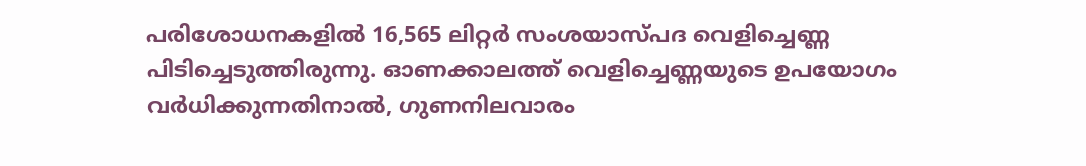പരിശോധനകളിൽ 16,565 ലിറ്റർ സംശയാസ്പദ വെളിച്ചെണ്ണ പിടിച്ചെടുത്തിരുന്നു. ഓണക്കാലത്ത് വെളിച്ചെണ്ണയുടെ ഉപയോഗം വർധിക്കുന്നതിനാൽ, ഗുണനിലവാരം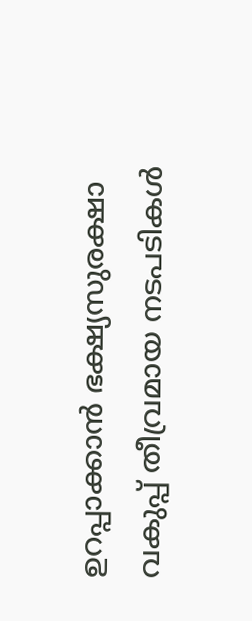ഉറപ്പാക്കാൻ ഭക്ഷ്യസുരക്ഷാ വകുപ്പ് തീവ്രമായ നടപടികൾ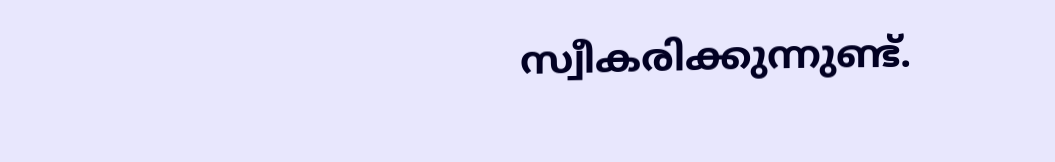സ്വീകരിക്കുന്നുണ്ട്.